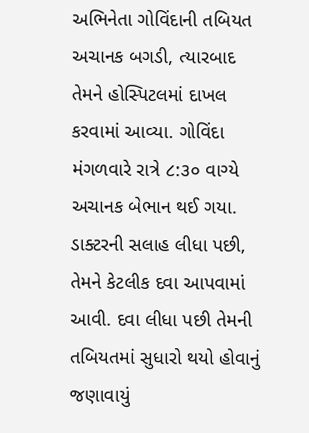અભિનેતા ગોવિંદાની તબિયત અચાનક બગડી, ત્યારબાદ તેમને હોસ્પિટલમાં દાખલ કરવામાં આવ્યા. ગોવિંદા મંગળવારે રાત્રે ૮:૩૦ વાગ્યે અચાનક બેભાન થઈ ગયા. ડાક્ટરની સલાહ લીધા પછી, તેમને કેટલીક દવા આપવામાં આવી. દવા લીધા પછી તેમની તબિયતમાં સુધારો થયો હોવાનું જણાવાયું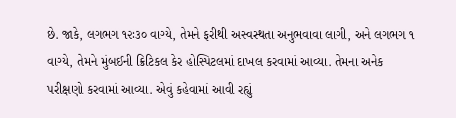છે. જાકે, લગભગ ૧૨ઃ૩૦ વાગ્યે, તેમને ફરીથી અસ્વસ્થતા અનુભવાવા લાગી, અને લગભગ ૧ વાગ્યે, તેમને મુંબઈની ક્રિટિકલ કેર હોસ્પિટલમાં દાખલ કરવામાં આવ્યા. તેમના અનેક પરીક્ષણો કરવામાં આવ્યા. એવું કહેવામાં આવી રહ્યું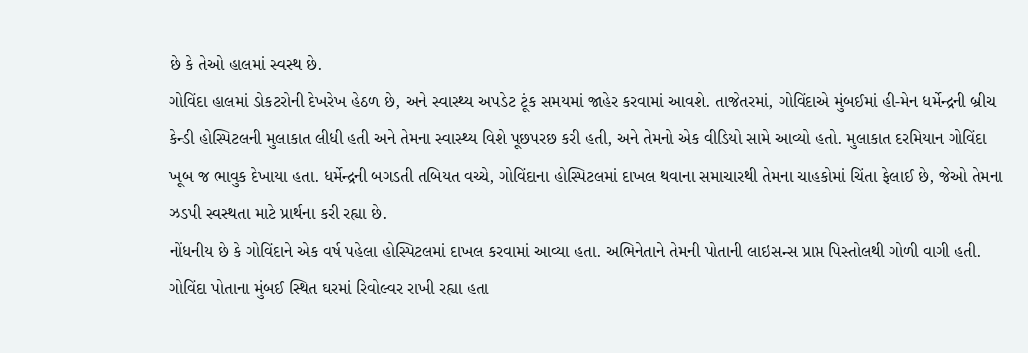છે કે તેઓ હાલમાં સ્વસ્થ છે.
ગોવિંદા હાલમાં ડોકટરોની દેખરેખ હેઠળ છે, અને સ્વાસ્થ્ય અપડેટ ટૂંક સમયમાં જાહેર કરવામાં આવશે. તાજેતરમાં, ગોવિંદાએ મુંબઈમાં હી-મેન ધર્મેન્દ્રની બ્રીચ કેન્ડી હોસ્પિટલની મુલાકાત લીધી હતી અને તેમના સ્વાસ્થ્ય વિશે પૂછપરછ કરી હતી, અને તેમનો એક વીડિયો સામે આવ્યો હતો. મુલાકાત દરમિયાન ગોવિંદા ખૂબ જ ભાવુક દેખાયા હતા. ધર્મેન્દ્રની બગડતી તબિયત વચ્ચે, ગોવિંદાના હોસ્પિટલમાં દાખલ થવાના સમાચારથી તેમના ચાહકોમાં ચિંતા ફેલાઈ છે, જેઓ તેમના ઝડપી સ્વસ્થતા માટે પ્રાર્થના કરી રહ્યા છે.
નોંધનીય છે કે ગોવિંદાને એક વર્ષ પહેલા હોસ્પિટલમાં દાખલ કરવામાં આવ્યા હતા. અભિનેતાને તેમની પોતાની લાઇસન્સ પ્રાપ્ત પિસ્તોલથી ગોળી વાગી હતી. ગોવિંદા પોતાના મુંબઈ સ્થિત ઘરમાં રિવોલ્વર રાખી રહ્યા હતા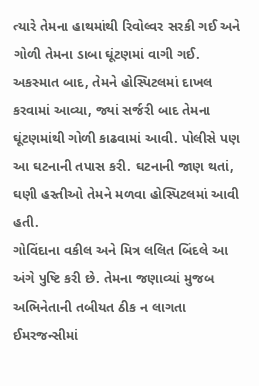ત્યારે તેમના હાથમાંથી રિવોલ્વર સરકી ગઈ અને ગોળી તેમના ડાબા ઘૂંટણમાં વાગી ગઈ. અકસ્માત બાદ, તેમને હોસ્પિટલમાં દાખલ કરવામાં આવ્યા, જ્યાં સર્જરી બાદ તેમના ઘૂંટણમાંથી ગોળી કાઢવામાં આવી. પોલીસે પણ આ ઘટનાની તપાસ કરી. ઘટનાની જાણ થતાં, ઘણી હસ્તીઓ તેમને મળવા હોસ્પિટલમાં આવી હતી.
ગોવિંદાના વકીલ અને મિત્ર લલિત બિંદલે આ અંગે પુષ્ટિ કરી છે. તેમના જણાવ્યાં મુજબ અભિનેતાની તબીયત ઠીક ન લાગતા ઈમરજન્સીમાં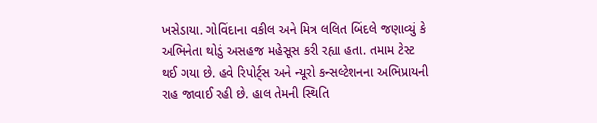ખસેડાયા. ગોવિંદાના વકીલ અને મિત્ર લલિત બિંદલે જણાવ્યું કે અભિનેતા થોડું અસહજ મહેસૂસ કરી રહ્યા હતા. તમામ ટેસ્ટ થઈ ગયા છે. હવે રિપોર્ટ્‌સ અને ન્યૂરો કન્સલ્ટેશનના અભિપ્રાયની રાહ જાવાઈ રહી છે. હાલ તેમની સ્થિતિ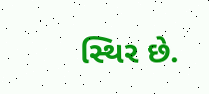સ્થિર છે.